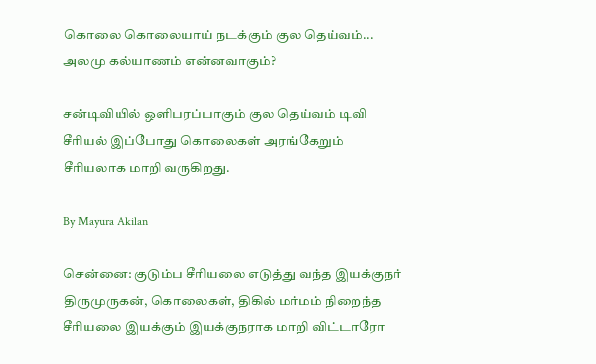கொலை கொலையாய் நடக்கும் குல தெய்வம்... அலமு கல்யாணம் என்னவாகும்?

சன்டிவியில் ஒளிபரப்பாகும் குல தெய்வம் டிவி சீரியல் இப்போது கொலைகள் அரங்கேறும் சீரியலாக மாறி வருகிறது.

By Mayura Akilan

சென்னை: குடும்ப சீரியலை எடுத்து வந்த இயக்குநர் திருமுருகன், கொலைகள், திகில் மர்மம் நிறைந்த சீரியலை இயக்கும் இயக்குநராக மாறி விட்டாரோ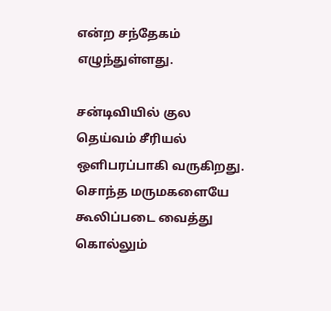என்ற சந்தேகம் எழுந்துள்ளது.

சன்டிவியில் குல தெய்வம் சீரியல் ஒளிபரப்பாகி வருகிறது. சொந்த மருமகளையே கூலிப்படை வைத்து கொல்லும்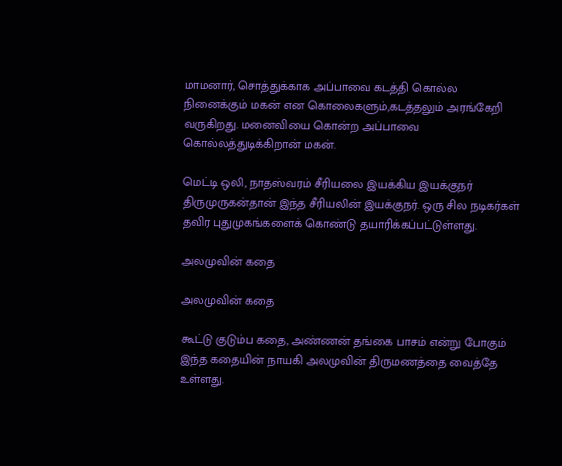மாமனார், சொத்துக்காக அப்பாவை கடத்தி கொல்ல நினைக்கும் மகன் என கொலைகளும்,கடத்தலும் அரங்கேறி வருகிறது. மனைவியை கொன்ற அப்பாவை கொல்லத்துடிக்கிறான் மகன்.

மெட்டி ஒலி, நாதஸ்வரம் சீரியலை இயக்கிய இயக்குநர் திருமுருகன்தான் இந்த சீரியலின் இயக்குநர். ஒரு சில நடிகர்கள் தவிர புதுமுகங்களைக் கொண்டு தயாரிக்கப்பட்டுள்ளது.

அலமுவின் கதை

அலமுவின் கதை

கூட்டு குடும்ப கதை, அண்ணன் தங்கை பாசம் என்று போகும் இந்த கதையின் நாயகி அலமுவின் திருமணத்தை வைத்தே உள்ளது.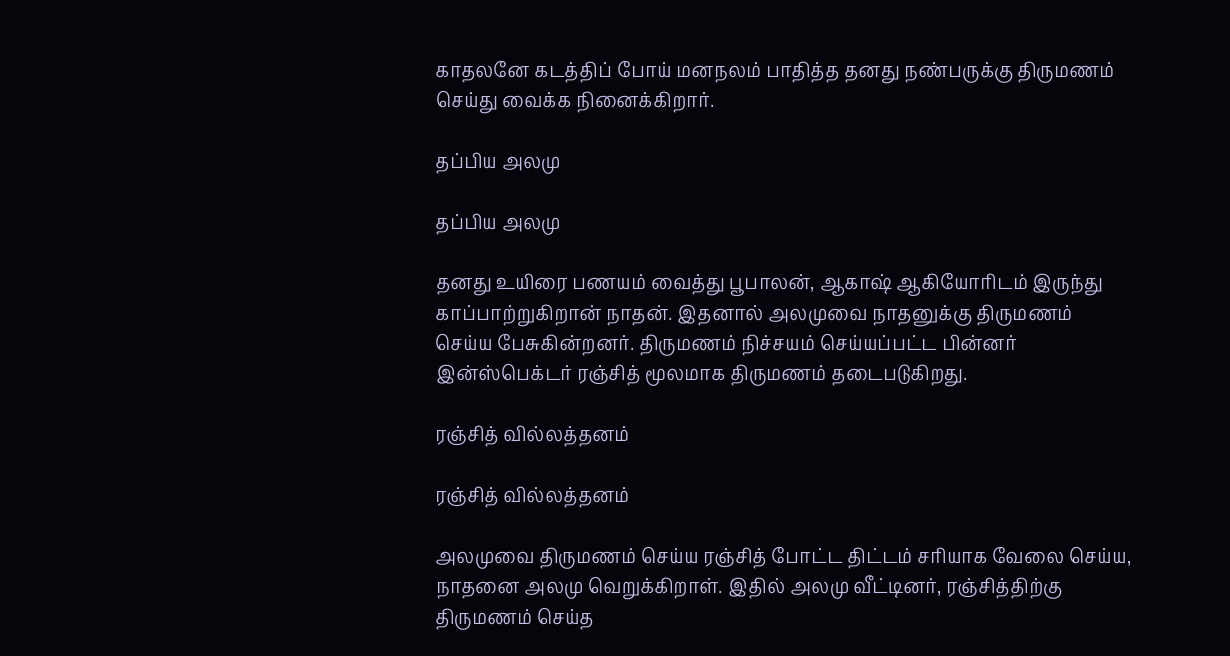காதலனே கடத்திப் போய் மனநலம் பாதித்த தனது நண்பருக்கு திருமணம் செய்து வைக்க நினைக்கிறார்.

தப்பிய அலமு

தப்பிய அலமு

தனது உயிரை பணயம் வைத்து பூபாலன், ஆகாஷ் ஆகியோரிடம் இருந்து காப்பாற்றுகிறான் நாதன். இதனால் அலமுவை நாதனுக்கு திருமணம் செய்ய பேசுகின்றனர். திருமணம் நிச்சயம் செய்யப்பட்ட பின்னர் இன்ஸ்பெக்டர் ரஞ்சித் மூலமாக திருமணம் தடைபடுகிறது.

ரஞ்சித் வில்லத்தனம்

ரஞ்சித் வில்லத்தனம்

அலமுவை திருமணம் செய்ய ரஞ்சித் போட்ட திட்டம் சரியாக வேலை செய்ய, நாதனை அலமு வெறுக்கிறாள். இதில் அலமு வீட்டினர், ரஞ்சித்திற்கு திருமணம் செய்த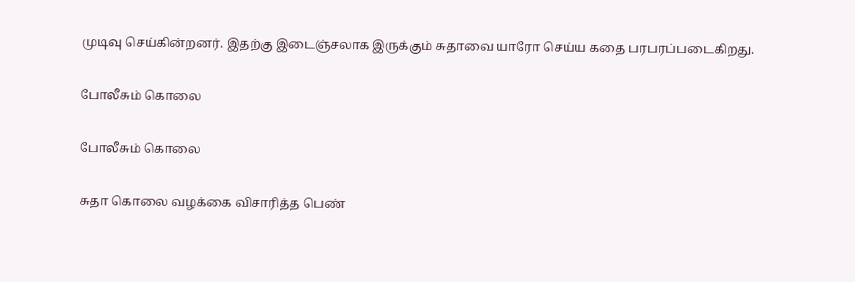முடிவு செய்கின்றனர். இதற்கு இடைஞ்சலாக இருக்கும் சுதாவை யாரோ செய்ய கதை பரபரப்படைகிறது.

போலீசும் கொலை

போலீசும் கொலை

சுதா கொலை வழக்கை விசாரித்த பெண்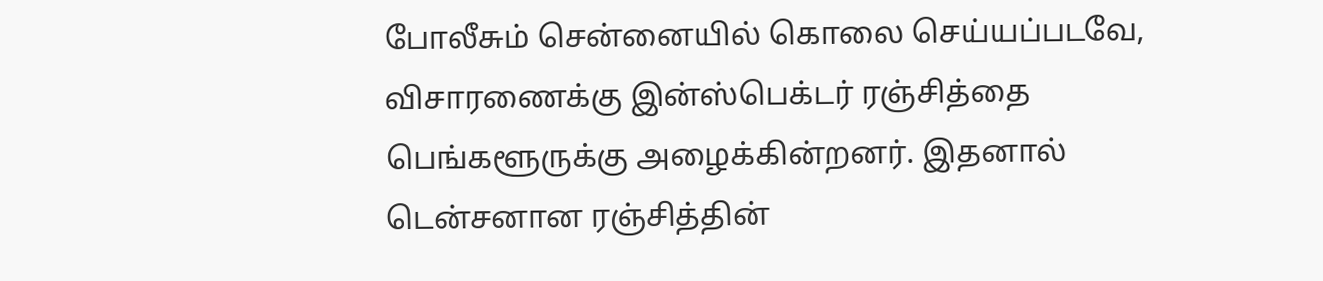போலீசும் சென்னையில் கொலை செய்யப்படவே, விசாரணைக்கு இன்ஸ்பெக்டர் ரஞ்சித்தை பெங்களூருக்கு அழைக்கின்றனர். இதனால் டென்சனான ரஞ்சித்தின்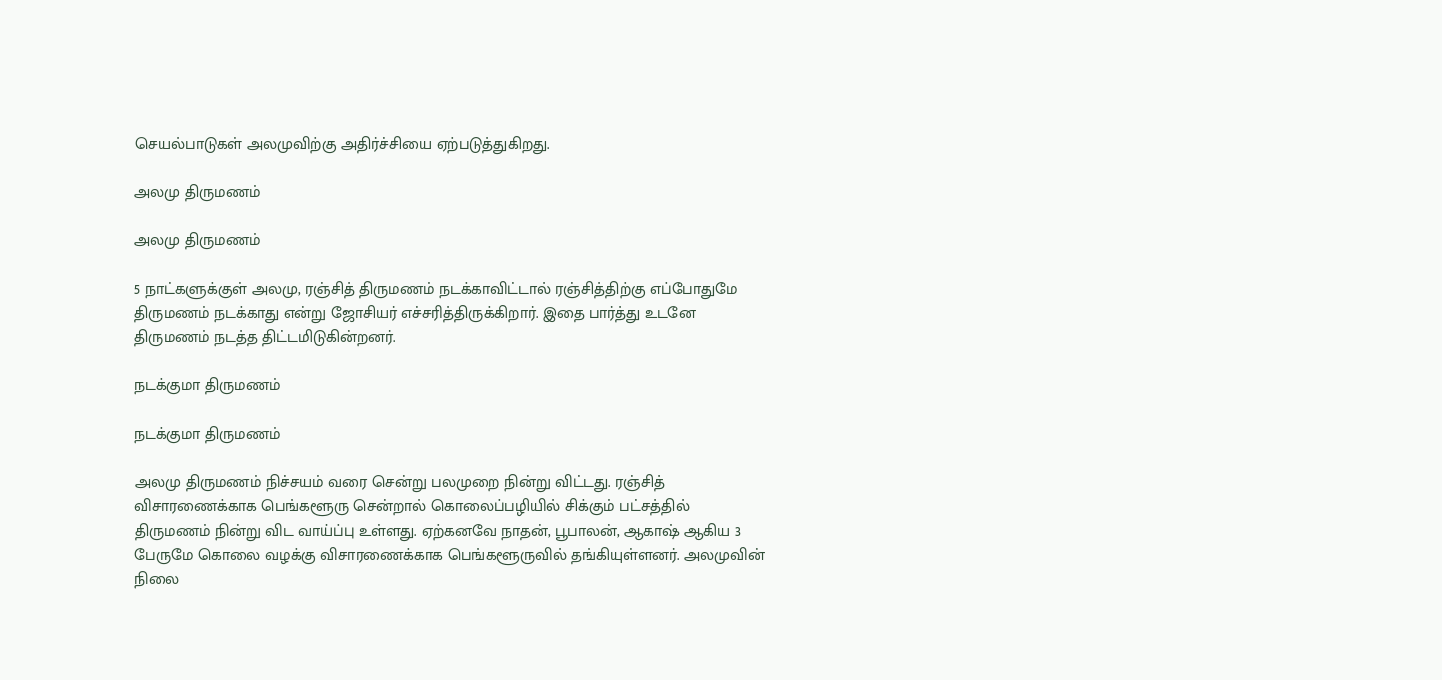செயல்பாடுகள் அலமுவிற்கு அதிர்ச்சியை ஏற்படுத்துகிறது.

அலமு திருமணம்

அலமு திருமணம்

5 நாட்களுக்குள் அலமு, ரஞ்சித் திருமணம் நடக்காவிட்டால் ரஞ்சித்திற்கு எப்போதுமே திருமணம் நடக்காது என்று ஜோசியர் எச்சரித்திருக்கிறார். இதை பார்த்து உடனே திருமணம் நடத்த திட்டமிடுகின்றனர்.

நடக்குமா திருமணம்

நடக்குமா திருமணம்

அலமு திருமணம் நிச்சயம் வரை சென்று பலமுறை நின்று விட்டது. ரஞ்சித் விசாரணைக்காக பெங்களூரு சென்றால் கொலைப்பழியில் சிக்கும் பட்சத்தில் திருமணம் நின்று விட வாய்ப்பு உள்ளது. ஏற்கனவே நாதன், பூபாலன், ஆகாஷ் ஆகிய 3 பேருமே கொலை வழக்கு விசாரணைக்காக பெங்களூருவில் தங்கியுள்ளனர். அலமுவின் நிலை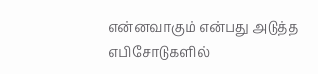என்னவாகும் என்பது அடுத்த எபிசோடுகளில்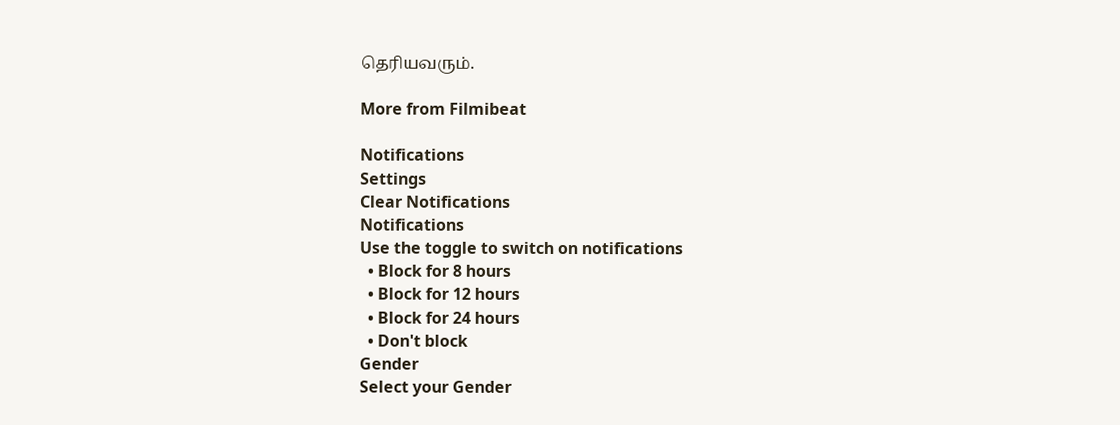தெரியவரும்.

More from Filmibeat

Notifications
Settings
Clear Notifications
Notifications
Use the toggle to switch on notifications
  • Block for 8 hours
  • Block for 12 hours
  • Block for 24 hours
  • Don't block
Gender
Select your Gender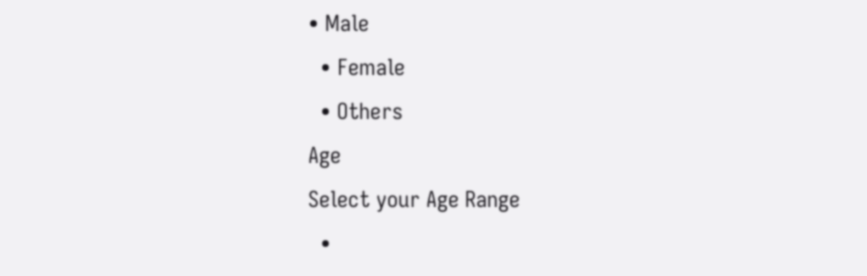• Male
  • Female
  • Others
Age
Select your Age Range
  •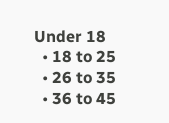Under 18
  • 18 to 25
  • 26 to 35
  • 36 to 45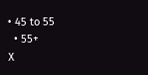• 45 to 55
  • 55+
X